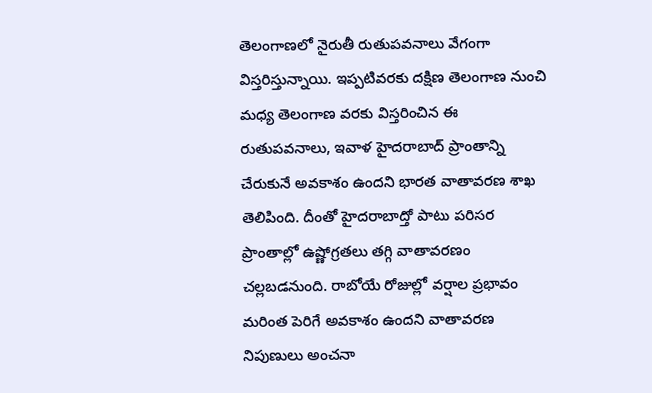తెలంగాణలో నైరుతీ రుతుపవనాలు వేగంగా విస్తరిస్తున్నాయి. ఇప్పటివరకు దక్షిణ తెలంగాణ నుంచి మధ్య తెలంగాణ వరకు విస్తరించిన ఈ రుతుపవనాలు, ఇవాళ హైదరాబాద్ ప్రాంతాన్ని చేరుకునే అవకాశం ఉందని భారత వాతావరణ శాఖ తెలిపింది. దీంతో హైదరాబాద్తో పాటు పరిసర ప్రాంతాల్లో ఉష్ణోగ్రతలు తగ్గి వాతావరణం చల్లబడనుంది. రాబోయే రోజుల్లో వర్షాల ప్రభావం మరింత పెరిగే అవకాశం ఉందని వాతావరణ నిపుణులు అంచనా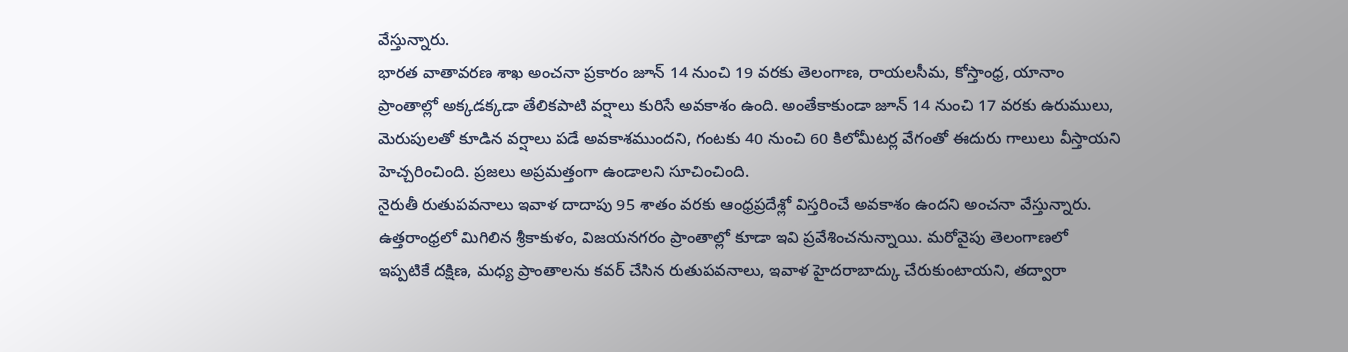వేస్తున్నారు.
భారత వాతావరణ శాఖ అంచనా ప్రకారం జూన్ 14 నుంచి 19 వరకు తెలంగాణ, రాయలసీమ, కోస్తాంధ్ర, యానాం ప్రాంతాల్లో అక్కడక్కడా తేలికపాటి వర్షాలు కురిసే అవకాశం ఉంది. అంతేకాకుండా జూన్ 14 నుంచి 17 వరకు ఉరుములు, మెరుపులతో కూడిన వర్షాలు పడే అవకాశముందని, గంటకు 40 నుంచి 60 కిలోమీటర్ల వేగంతో ఈదురు గాలులు వీస్తాయని హెచ్చరించింది. ప్రజలు అప్రమత్తంగా ఉండాలని సూచించింది.
నైరుతీ రుతుపవనాలు ఇవాళ దాదాపు 95 శాతం వరకు ఆంధ్రప్రదేశ్లో విస్తరించే అవకాశం ఉందని అంచనా వేస్తున్నారు. ఉత్తరాంధ్రలో మిగిలిన శ్రీకాకుళం, విజయనగరం ప్రాంతాల్లో కూడా ఇవి ప్రవేశించనున్నాయి. మరోవైపు తెలంగాణలో ఇప్పటికే దక్షిణ, మధ్య ప్రాంతాలను కవర్ చేసిన రుతుపవనాలు, ఇవాళ హైదరాబాద్కు చేరుకుంటాయని, తద్వారా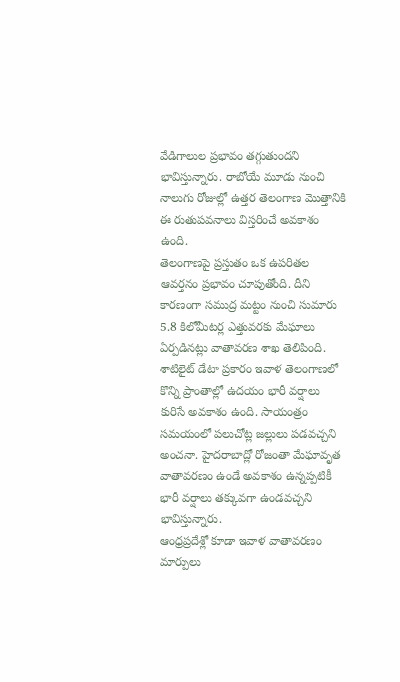వేడిగాలుల ప్రభావం తగ్గుతుందని భావిస్తున్నారు. రాబోయే మూడు నుంచి నాలుగు రోజుల్లో ఉత్తర తెలంగాణ మొత్తానికి ఈ రుతుపవనాలు విస్తరించే అవకాశం ఉంది.
తెలంగాణపై ప్రస్తుతం ఒక ఉపరితల ఆవర్తనం ప్రభావం చూపుతోంది. దీని కారణంగా సముద్ర మట్టం నుంచి సుమారు 5.8 కిలోమీటర్ల ఎత్తువరకు మేఘాలు ఏర్పడినట్లు వాతావరణ శాఖ తెలిపింది. శాటిలైట్ డేటా ప్రకారం ఇవాళ తెలంగాణలో కొన్ని ప్రాంతాల్లో ఉదయం భారీ వర్షాలు కురిసే అవకాశం ఉంది. సాయంత్రం సమయంలో పలుచోట్ల జల్లులు పడవచ్చని అంచనా. హైదరాబాద్లో రోజంతా మేఘావృత వాతావరణం ఉండే అవకాశం ఉన్నప్పటికీ భారీ వర్షాలు తక్కువగా ఉండవచ్చని భావిస్తున్నారు.
ఆంధ్రప్రదేశ్లో కూడా ఇవాళ వాతావరణం మార్పులు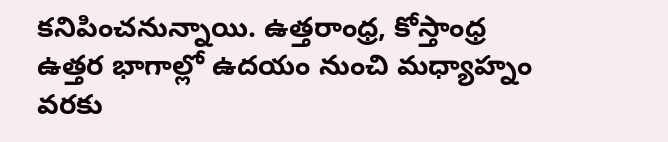కనిపించనున్నాయి. ఉత్తరాంధ్ర, కోస్తాంధ్ర ఉత్తర భాగాల్లో ఉదయం నుంచి మధ్యాహ్నం వరకు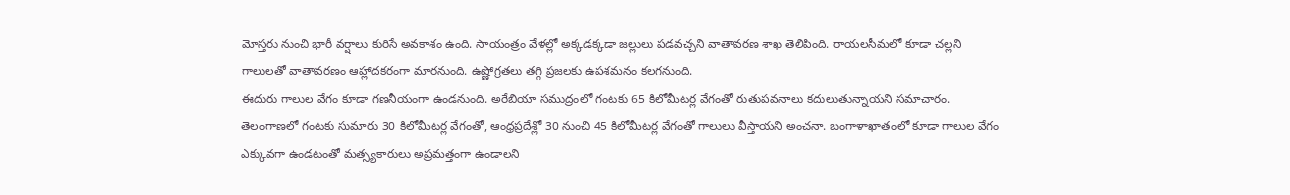మోస్తరు నుంచి భారీ వర్షాలు కురిసే అవకాశం ఉంది. సాయంత్రం వేళల్లో అక్కడక్కడా జల్లులు పడవచ్చని వాతావరణ శాఖ తెలిపింది. రాయలసీమలో కూడా చల్లని గాలులతో వాతావరణం ఆహ్లాదకరంగా మారనుంది. ఉష్ణోగ్రతలు తగ్గి ప్రజలకు ఉపశమనం కలగనుంది.
ఈదురు గాలుల వేగం కూడా గణనీయంగా ఉండనుంది. అరేబియా సముద్రంలో గంటకు 65 కిలోమీటర్ల వేగంతో రుతుపవనాలు కదులుతున్నాయని సమాచారం. తెలంగాణలో గంటకు సుమారు 30 కిలోమీటర్ల వేగంతో, ఆంధ్రప్రదేశ్లో 30 నుంచి 45 కిలోమీటర్ల వేగంతో గాలులు వీస్తాయని అంచనా. బంగాళాఖాతంలో కూడా గాలుల వేగం ఎక్కువగా ఉండటంతో మత్స్యకారులు అప్రమత్తంగా ఉండాలని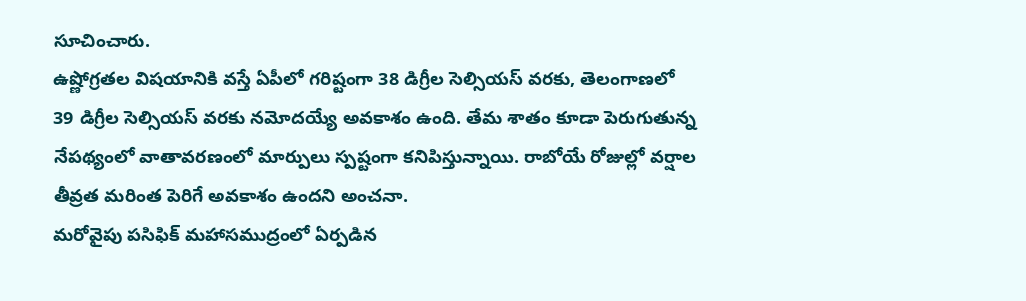సూచించారు.
ఉష్ణోగ్రతల విషయానికి వస్తే ఏపీలో గరిష్టంగా 38 డిగ్రీల సెల్సియస్ వరకు, తెలంగాణలో 39 డిగ్రీల సెల్సియస్ వరకు నమోదయ్యే అవకాశం ఉంది. తేమ శాతం కూడా పెరుగుతున్న నేపథ్యంలో వాతావరణంలో మార్పులు స్పష్టంగా కనిపిస్తున్నాయి. రాబోయే రోజుల్లో వర్షాల తీవ్రత మరింత పెరిగే అవకాశం ఉందని అంచనా.
మరోవైపు పసిఫిక్ మహాసముద్రంలో ఏర్పడిన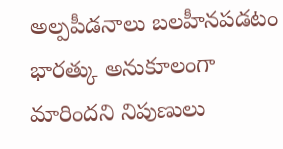అల్పపీడనాలు బలహీనపడటం భారత్కు అనుకూలంగా మారిందని నిపుణులు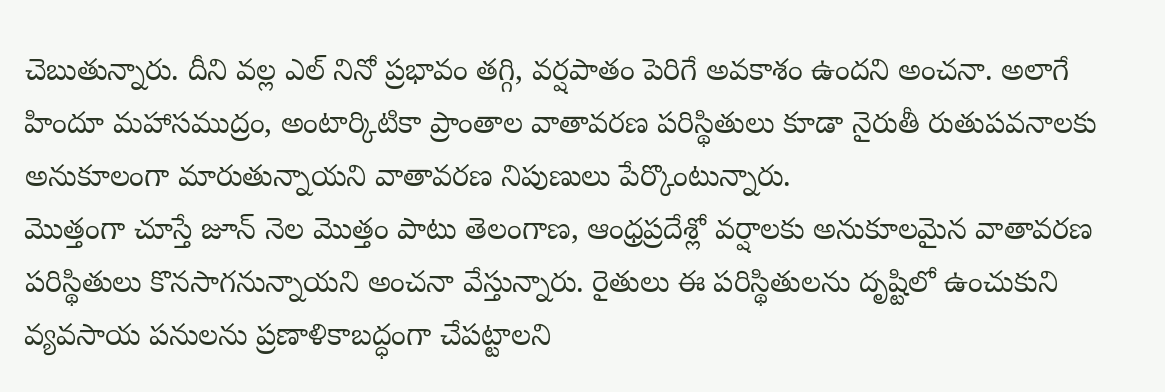చెబుతున్నారు. దీని వల్ల ఎల్ నినో ప్రభావం తగ్గి, వర్షపాతం పెరిగే అవకాశం ఉందని అంచనా. అలాగే హిందూ మహాసముద్రం, అంటార్కిటికా ప్రాంతాల వాతావరణ పరిస్థితులు కూడా నైరుతీ రుతుపవనాలకు అనుకూలంగా మారుతున్నాయని వాతావరణ నిపుణులు పేర్కొంటున్నారు.
మొత్తంగా చూస్తే జూన్ నెల మొత్తం పాటు తెలంగాణ, ఆంధ్రప్రదేశ్లో వర్షాలకు అనుకూలమైన వాతావరణ పరిస్థితులు కొనసాగనున్నాయని అంచనా వేస్తున్నారు. రైతులు ఈ పరిస్థితులను దృష్టిలో ఉంచుకుని వ్యవసాయ పనులను ప్రణాళికాబద్ధంగా చేపట్టాలని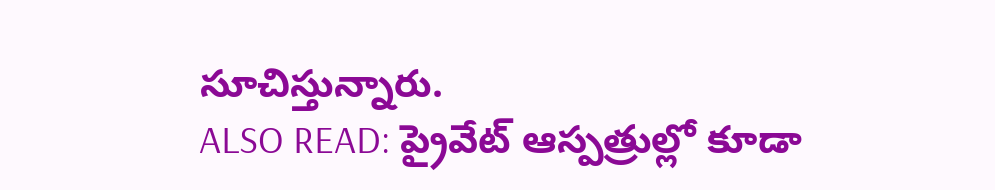సూచిస్తున్నారు.
ALSO READ: ప్రైవేట్ ఆస్పత్రుల్లో కూడా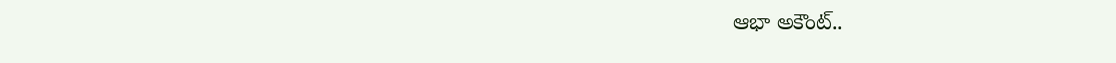ఆభా అకౌంట్..